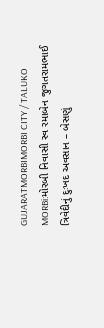GUJARATMORBIMORBI CITY / TALUKO
MORBi:મોરબી નિવાસી સ્વ રમાબેન જુગતરામભાઈ ત્રિવેદીનું દુઃખદ અવસાન – બેસણું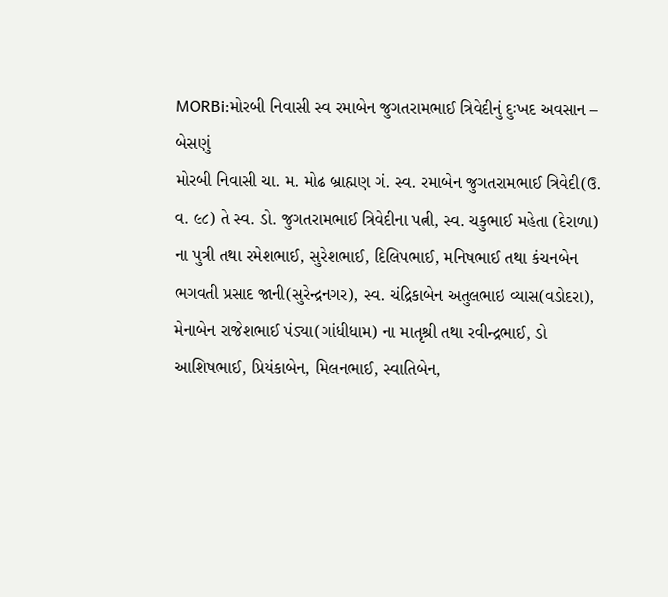MORBi:મોરબી નિવાસી સ્વ રમાબેન જુગતરામભાઈ ત્રિવેદીનું દુઃખદ અવસાન – બેસણું
મોરબી નિવાસી ચા. મ. મોઢ બ્રાહ્મણ ગં. સ્વ. રમાબેન જુગતરામભાઈ ત્રિવેદી(ઉ. વ. ૯૮) તે સ્વ. ડો. જુગતરામભાઈ ત્રિવેદીના પત્ની, સ્વ. ચકુભાઈ મહેતા (દેરાળા) ના પુત્રી તથા રમેશભાઈ, સુરેશભાઈ, દિલિપભાઈ, મનિષભાઈ તથા કંચનબેન ભગવતી પ્રસાદ જાની(સુરેન્દ્રનગર), સ્વ. ચંદ્રિકાબેન અતુલભાઇ વ્યાસ(વડોદરા), મેનાબેન રાજેશભાઈ પંડ્યા(ગાંધીધામ) ના માતૃશ્રી તથા રવીન્દ્રભાઈ, ડો આશિષભાઈ, પ્રિયંકાબેન, મિલનભાઈ, સ્વાતિબેન,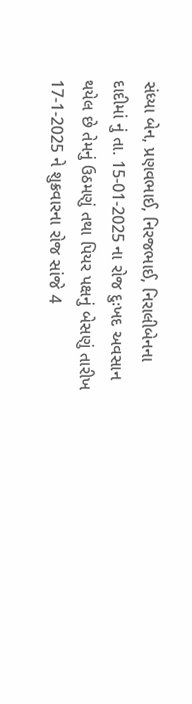સંધ્યા બેન, પ્રણવભાઈ, નિરજભાઈ, નિરાલીબેનના દાદીમાં નું તા. 15-01-2025 ના રોજ દુઃખદ અવસાન થયેલ છે તેમનું ઉઠમણું તથા પિયર પક્ષનું બેસણું તારીખ 17-1-2025 ને શુક્રવારના રોજ સાંજે 4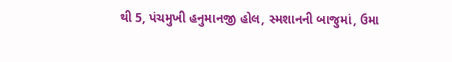થી 5, પંચમુખી હનુમાનજી હોલ, સ્મશાનની બાજુમાં, ઉમા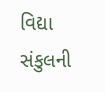વિદ્યા સંકુલની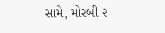સામે, મોરબી ૨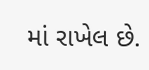માં રાખેલ છે.